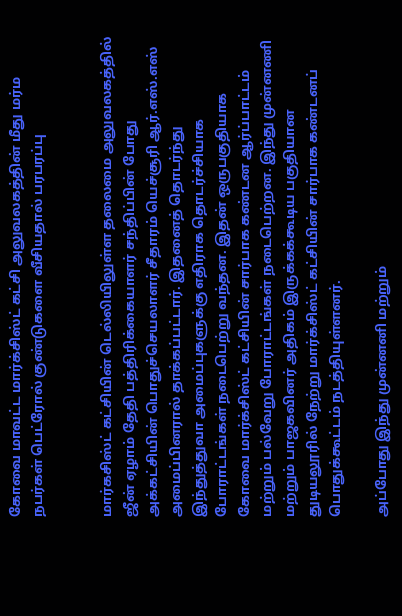கோவை மாவட்ட மார்க்சிஸ்ட் கட்சி அலுவலகத்தின் மீது மர்ம நபர்கள் பெட்ரோல் குண்டுகளை வீசியதால் பரபரப்பு


மார்கசிஸ்ட் கட்சியின் டெல்லியிலுள்ள தலைமை அலுவலகத்தில் ஜீன் ஏழாம் தேதி பத்திரிக்கையாளர் சந்திப்பின் போது அக்கட்சியின் பொதுச்செயலாளர் சீதாரம் யெச்சூரி ஆர்.எஸ்.எஸ் அமைப்பினரால் தாக்கப்பட்டார். இதனைத் தொடர்ந்து இந்துத்துவா அமைப்புகளுக்கு எதிராக தொடர்ச்சியாக போராட்டங்கள் நடைபெற்று வந்தன. இதன் ஒருபகுதியாக கோவை மார்க்சிஸ்ட் கட்சியின் சார்பாக கண்டன ஆர்ப்பாட்டம் மற்றும் பல்வேறு போராட்டங்கள் நடைபெற்றன. இந்து முன்னணி மற்றும் பாஜகவினர் அதிகம் இருக்கக்கூடிய பகுதியான துடியலூரில் நேற்று மார்க்சிஸ்ட் கட்சியின் சார்பாக கண்டனப் பொதுக்கூட்டம் நடத்தியுள்ளனர்.

அப்போது இந்து முன்னனி மற்றும்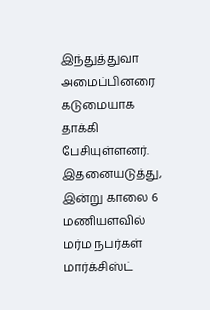இந்துத்துவா அமைப்பினரை கடுமையாக தாக்கி பேசியுள்ளனர். இதனையடுத்து, இன்று காலை 6 மணியளவில் மர்ம நபர்கள் மார்க்சிஸ்ட்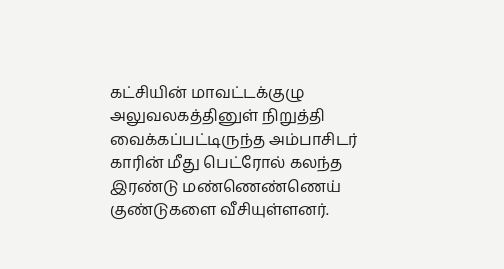கட்சியின் மாவட்டக்குழு அலுவலகத்தினுள் நிறுத்தி வைக்கப்பட்டிருந்த அம்பாசிடர் காரின் மீது பெட்ரோல் கலந்த இரண்டு மண்ணெண்ணெய் குண்டுகளை வீசியுள்ளனர்.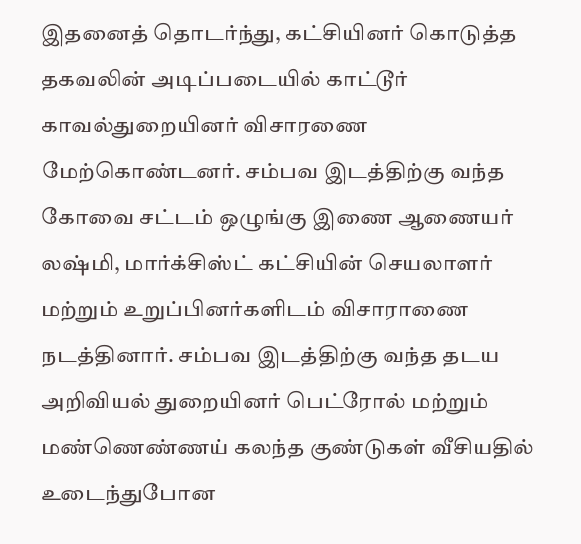இதனைத் தொடர்ந்து, கட்சியினர் கொடுத்த தகவலின் அடிப்படையில் காட்டூர் காவல்துறையினர் விசாரணை மேற்கொண்டனர். சம்பவ இடத்திற்கு வந்த கோவை சட்டம் ஒழுங்கு இணை ஆணையர் லஷ்மி, மார்க்சிஸ்ட் கட்சியின் செயலாளர் மற்றும் உறுப்பினர்களிடம் விசாராணை நடத்தினார். சம்பவ இடத்திற்கு வந்த தடய அறிவியல் துறையினர் பெட்ரோல் மற்றும் மண்ணெண்ணய் கலந்த குண்டுகள் வீசியதில் உடைந்துபோன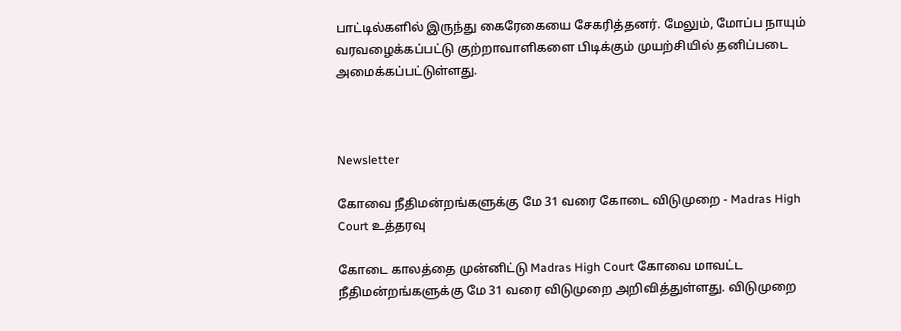பாட்டில்களில் இருந்து கைரேகையை சேகரித்தனர். மேலும், மோப்ப நாயும் வரவழைக்கப்பட்டு குற்றாவாளிகளை பிடிக்கும் முயற்சியில் தனிப்படை அமைக்கப்பட்டுள்ளது.



Newsletter

கோவை நீதிமன்றங்களுக்கு மே 31 வரை கோடை விடுமுறை - Madras High Court உத்தரவு

கோடை காலத்தை முன்னிட்டு Madras High Court கோவை மாவட்ட நீதிமன்றங்களுக்கு மே 31 வரை விடுமுறை அறிவித்துள்ளது. விடுமுறை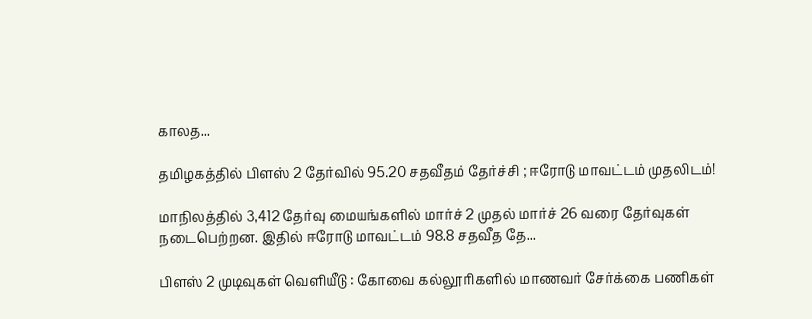காலத...

தமிழகத்தில் பிளஸ் 2 தேர்வில் 95.20 சதவீதம் தேர்ச்சி ; ஈரோடு மாவட்டம் முதலிடம்!

மாநிலத்தில் 3,412 தேர்வு மையங்களில் மார்ச் 2 முதல் மார்ச் 26 வரை தேர்வுகள் நடைபெற்றன. இதில் ஈரோடு மாவட்டம் 98.8 சதவீத தே...

பிளஸ் 2 முடிவுகள் வெளியீடு : கோவை கல்லூரிகளில் மாணவர் சேர்க்கை பணிகள்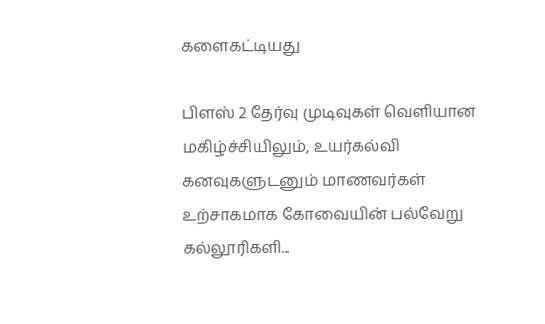களைகட்டியது

பிளஸ் 2 தேர்வு முடிவுகள் வெளியான மகிழ்ச்சியிலும், உயர்கல்வி கனவுகளுடனும் மாணவர்கள் உற்சாகமாக கோவையின் பல்வேறு கல்லூரிகளி...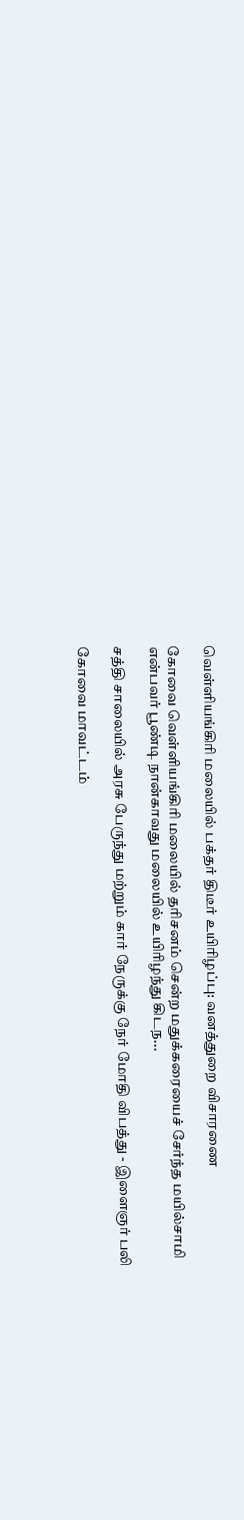வெள்ளியங்கிரி மலையில் பக்தர் திடீர் உயிரிழப்பு: வனத்துறை விசாரணை

கோவை வெள்ளியங்கிரி மலையில் தரிசனம் சென்ற மதுக்கரையைச் சேர்ந்த மயில்சாமி என்பவர் பூண்டி நான்காவது மலையில் உயிரிழந்து கிடந...

சத்தி சாலையில் அரசு பேருந்து மற்றும் கார் நேருக்கு நேர் மோதி விபத்து - இளைஞர் பலி

கோவை மாவட்டம்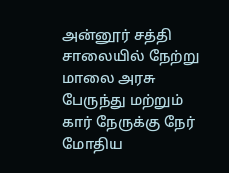அன்னூர் சத்தி சாலையில் நேற்று மாலை அரசு பேருந்து மற்றும் கார் நேருக்கு நேர் மோதிய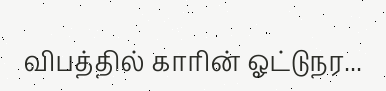விபத்தில் காரின் ஓட்டுநர...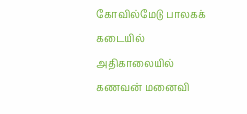கோவில்மேடு பாலகக் கடையில் அதிகாலையில் கணவன் மனைவி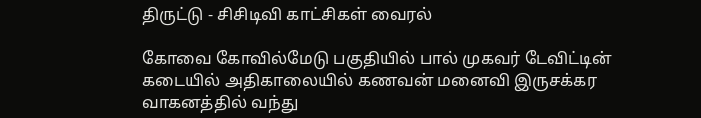திருட்டு - சிசிடிவி காட்சிகள் வைரல்

கோவை கோவில்மேடு பகுதியில் பால் முகவர் டேவிட்டின் கடையில் அதிகாலையில் கணவன் மனைவி இருசக்கர வாகனத்தில் வந்து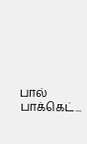பால் பாக்கெட்...